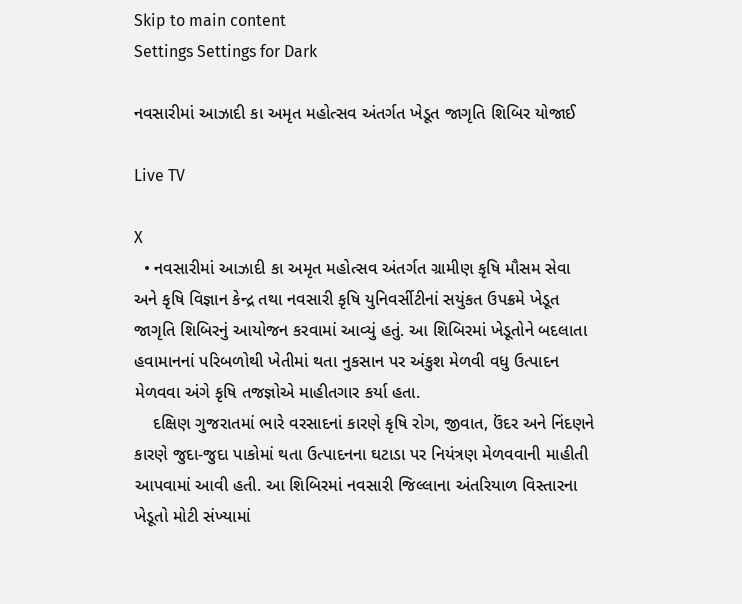Skip to main content
Settings Settings for Dark

નવસારીમાં આઝાદી કા અમૃત મહોત્સવ અંતર્ગત ખેડૂત જાગૃતિ શિબિર યોજાઈ

Live TV

X
  • નવસારીમાં આઝાદી કા અમૃત મહોત્સવ અંતર્ગત ગ્રામીણ કૃષિ મૌસમ સેવા અને કૃષિ વિજ્ઞાન કેન્દ્ર તથા નવસારી કૃષિ યુનિવર્સીટીનાં સયુંકત ઉપક્રમે ખેડૂત જાગૃતિ શિબિરનું આયોજન કરવામાં આવ્યું હતું. આ શિબિરમાં ખેડૂતોને બદલાતા હવામાનનાં પરિબળોથી ખેતીમાં થતા નુકસાન પર અંકુશ મેળવી વધુ ઉત્પાદન મેળવવા અંગે કૃષિ તજજ્ઞોએ માહીતગાર કર્યા હતા.
    દક્ષિણ ગુજરાતમાં ભારે વરસાદનાં કારણે કૃષિ રોગ, જીવાત, ઉંદર અને નિંદણને કારણે જુદા-જુદા પાકોમાં થતા ઉત્પાદનના ઘટાડા પર નિયંત્રણ મેળવવાની માહીતી આપવામાં આવી હતી. આ શિબિરમાં નવસારી જિલ્લાના અંતરિયાળ વિસ્તારના ખેડૂતો મોટી સંખ્યામાં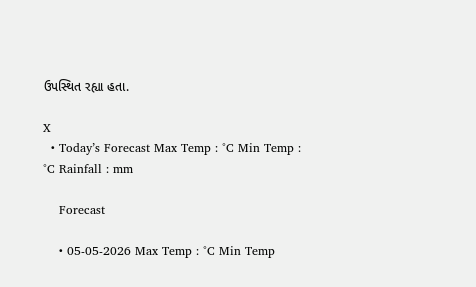ઉપસ્થિત રહ્યા હતા.

X
  • Today’s Forecast Max Temp : °C Min Temp : °C Rainfall : mm

    Forecast

    • 05-05-2026 Max Temp : °C Min Temp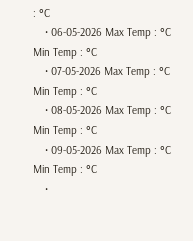: °C
    • 06-05-2026 Max Temp : °C Min Temp : °C
    • 07-05-2026 Max Temp : °C Min Temp : °C
    • 08-05-2026 Max Temp : °C Min Temp : °C
    • 09-05-2026 Max Temp : °C Min Temp : °C
    •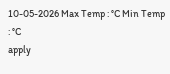10-05-2026 Max Temp : °C Min Temp : °C
apply